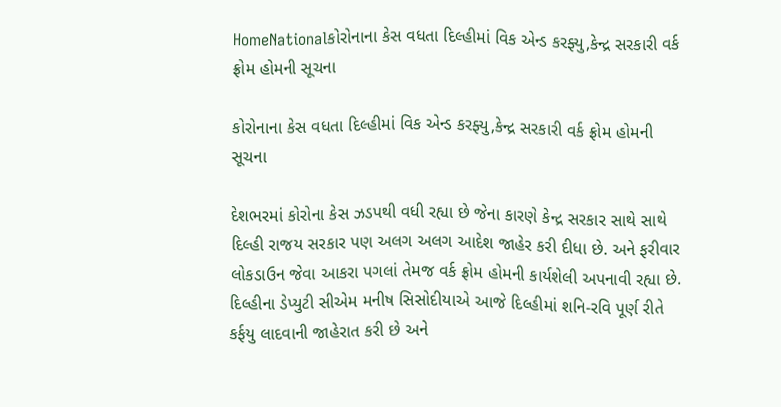HomeNationalકોરોનાના કેસ વધતા દિલ્હીમાં વિક એન્ડ કરફ્યુ,કેન્દ્ર સરકારી વર્ક ફ્રોમ હોમની સૂચના

કોરોનાના કેસ વધતા દિલ્હીમાં વિક એન્ડ કરફ્યુ,કેન્દ્ર સરકારી વર્ક ફ્રોમ હોમની સૂચના

દેશભરમાં કોરોના કેસ ઝડપથી વધી રહ્યા છે જેના કારણે કેન્દ્ર સરકાર સાથે સાથે દિલ્હી રાજય સરકાર પણ અલગ અલગ આદેશ જાહેર કરી દીધા છે. અને ફરીવાર લોકડાઉન જેવા આકરા પગલાં તેમજ વર્ક ફ્રોમ હોમની કાર્યશેલી અપનાવી રહ્યા છે. દિલ્હીના ડેપ્યુટી સીએમ મનીષ સિસોદીયાએ આજે દિલ્હીમાં શનિ-રવિ પૂર્ણ રીતે કર્ફયુ લાદવાની જાહેરાત કરી છે અને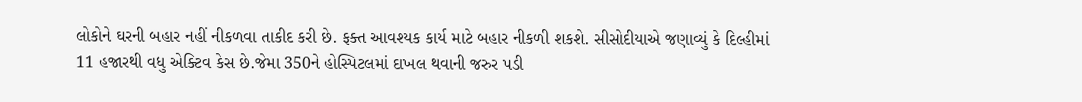લોકોને ઘરની બહાર નહીં નીકળવા તાકીદ કરી છે. ફક્ત આવશ્યક કાર્ય માટે બહાર નીકળી શકશે. સીસોદીયાએ જણાવ્યું કે દિલ્હીમાં 11 હજારથી વધુ એક્ટિવ કેસ છે.જેમા 350ને હોસ્પિટલમાં દાખલ થવાની જરુર પડી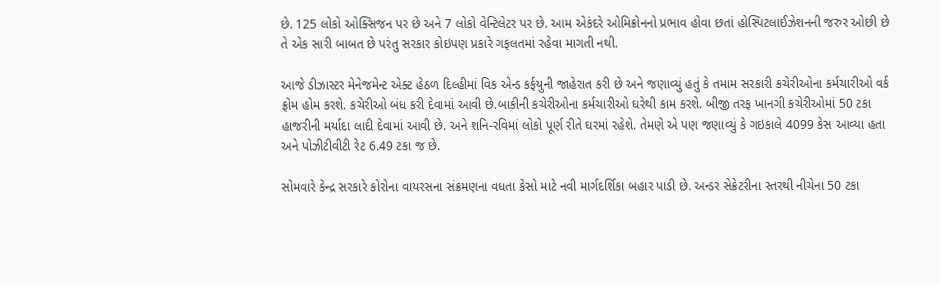છે. 125 લોકો ઓક્સિજન પર છે અને 7 લોકો વેન્ટિલેટર પર છે. આમ એકંદરે ઓમિક્રોનનો પ્રભાવ હોવા છતાં હોસ્પિટલાઈઝેશનની જરુર ઓછી છે તે એક સારી બાબત છે પરંતુ સરકાર કોઇપણ પ્રકારે ગફલતમાં રહેવા માગતી નથી.

આજે ડીઝાસ્ટર મેનેજમેન્ટ એક્ટ હેઠળ દિલ્હીમાં વિક એન્ડ કર્ફયુની જાહેરાત કરી છે અને જણાવ્યું હતું કે તમામ સરકારી કચેરીઓના કર્મચારીઓ વર્ક ફ્રોમ હોમ કરશે. કચેરીઓ બંધ કરી દેવામાં આવી છે.બાકીની કચેરીઓના કર્મચારીઓ ઘરેથી કામ કરશે. બીજી તરફ ખાનગી કચેરીઓમાં 50 ટકા હાજરીની મર્યાદા લાદી દેવામાં આવી છે. અને શનિ-રવિમાં લોકો પૂર્ણ રીતે ઘરમાં રહેશે. તેમણે એ પણ જણાવ્યું કે ગઇકાલે 4099 કેસ આવ્યા હતા અને પોઝીટીવીટી રેટ 6.49 ટકા જ છે.

સોમવારે કેન્દ્ર સરકારે કોરોના વાયરસના સંક્રમણના વધતા કેસો માટે નવી માર્ગદર્શિકા બહાર પાડી છે. અન્ડર સેક્રેટરીના સ્તરથી નીચેના 50 ટકા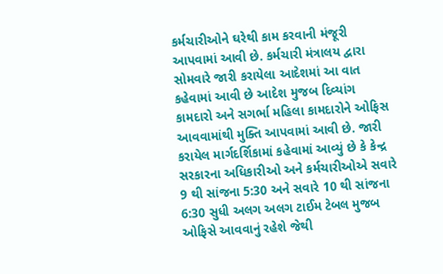કર્મચારીઓને ઘરેથી કામ કરવાની મંજૂરી આપવામાં આવી છે. કર્મચારી મંત્રાલય દ્વારા સોમવારે જારી કરાયેલા આદેશમાં આ વાત કહેવામાં આવી છે આદેશ મુજબ દિવ્યાંગ કામદારો અને સગર્ભા મહિલા કામદારોને ઓફિસ આવવામાંથી મુક્તિ આપવામાં આવી છે. જારી કરાયેલ માર્ગદર્શિકામાં કહેવામાં આવ્યું છે કે કેન્દ્ર સરકારના અધિકારીઓ અને કર્મચારીઓએ સવારે 9 થી સાંજના 5:30 અને સવારે 10 થી સાંજના 6:30 સુધી અલગ અલગ ટાઈમ ટેબલ મુજબ ઓફિસે આવવાનું રહેશે જેથી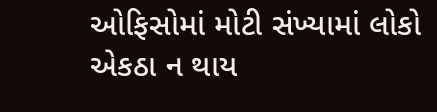ઓફિસોમાં મોટી સંખ્યામાં લોકો એકઠા ન થાય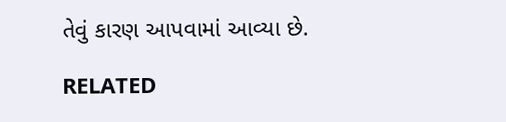તેવું કારણ આપવામાં આવ્યા છે.

RELATED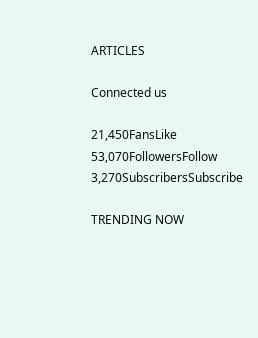ARTICLES

Connected us

21,450FansLike
53,070FollowersFollow
3,270SubscribersSubscribe

TRENDING NOW